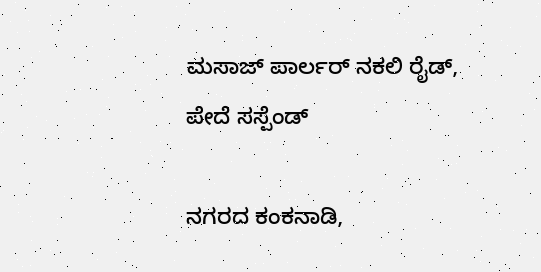ಮಸಾಜ್ ಪಾರ್ಲರ್ ನಕಲಿ ರೈಡ್, ಪೇದೆ ಸಸ್ಪೆಂಡ್

ನಗರದ ಕಂಕನಾಡಿ,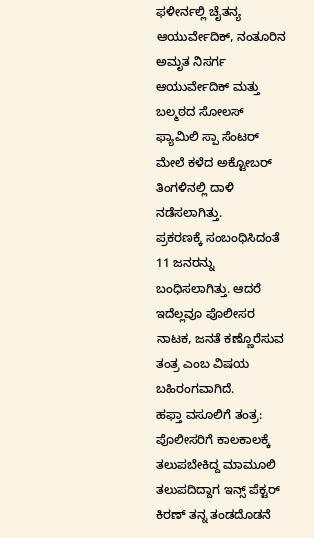ಫಳೀರ್ನಲ್ಲಿ ಚೈತನ್ಯ ಆಯುರ್ವೇದಿಕ್, ನಂತೂರಿನ ಅಮೃತ ನಿಸರ್ಗ ಆಯುರ್ವೇದಿಕ್ ಮತ್ತು ಬಲ್ಮಠದ ಸೋಲಸ್ ಫ್ಯಾಮಿಲಿ ಸ್ಪಾ ಸೆಂಟರ್ ಮೇಲೆ ಕಳೆದ ಅಕ್ಟೋಬರ್ ತಿಂಗಳಿನಲ್ಲಿ ದಾಳಿ ನಡೆಸಲಾಗಿತ್ತು.
ಪ್ರಕರಣಕ್ಕೆ ಸಂಬಂಧಿಸಿದಂತೆ 11 ಜನರನ್ನು ಬಂಧಿಸಲಾಗಿತ್ತು. ಆದರೆ ಇದೆಲ್ಲವೂ ಪೊಲೀಸರ ನಾಟಕ, ಜನತೆ ಕಣ್ಣೊರೆಸುವ ತಂತ್ರ ಎಂಬ ವಿಷಯ ಬಹಿರಂಗವಾಗಿದೆ.
ಹಫ್ತಾ ವಸೂಲಿಗೆ ತಂತ್ರ: ಪೊಲೀಸರಿಗೆ ಕಾಲಕಾಲಕ್ಕೆ ತಲುಪಬೇಕಿದ್ದ ಮಾಮೂಲಿ ತಲುಪದಿದ್ದಾಗ ಇನ್ಸ್ ಪೆಕ್ಟರ್ ಕಿರಣ್ ತನ್ನ ತಂಡದೊಡನೆ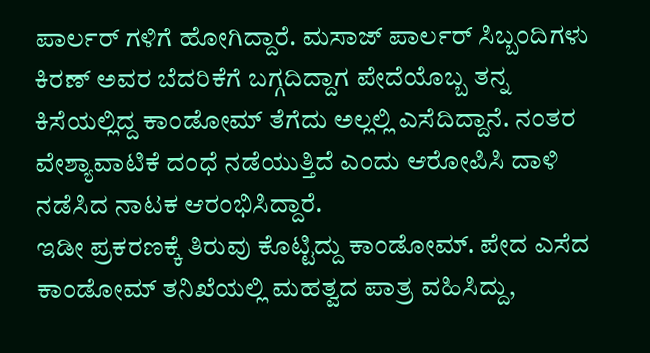ಪಾರ್ಲರ್ ಗಳಿಗೆ ಹೋಗಿದ್ದಾರೆ. ಮಸಾಜ್ ಪಾರ್ಲರ್ ಸಿಬ್ಬಂದಿಗಳು ಕಿರಣ್ ಅವರ ಬೆದರಿಕೆಗೆ ಬಗ್ಗದಿದ್ದಾಗ ಪೇದೆಯೊಬ್ಬ ತನ್ನ ಕಿಸೆಯಲ್ಲಿದ್ದ ಕಾಂಡೋಮ್ ತೆಗೆದು ಅಲ್ಲಲ್ಲಿ ಎಸೆದಿದ್ದಾನೆ. ನಂತರ ವೇಶ್ಯಾವಾಟಿಕೆ ದಂಧೆ ನಡೆಯುತ್ತಿದೆ ಎಂದು ಆರೋಪಿಸಿ ದಾಳಿ ನಡೆಸಿದ ನಾಟಕ ಆರಂಭಿಸಿದ್ದಾರೆ.
ಇಡೀ ಪ್ರಕರಣಕ್ಕೆ ತಿರುವು ಕೊಟ್ಟಿದ್ದು ಕಾಂಡೋಮ್. ಪೇದ ಎಸೆದ ಕಾಂಡೋಮ್ ತನಿಖೆಯಲ್ಲಿ ಮಹತ್ವದ ಪಾತ್ರ ವಹಿಸಿದ್ದು,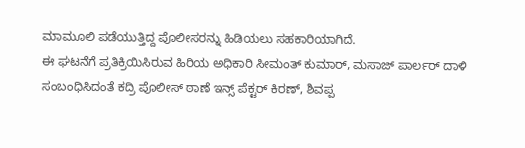ಮಾಮೂಲಿ ಪಡೆಯುತ್ತಿದ್ದ ಪೊಲೀಸರನ್ನು ಹಿಡಿಯಲು ಸಹಕಾರಿಯಾಗಿದೆ.
ಈ ಘಟನೆಗೆ ಪ್ರತಿಕ್ರಿಯಿಸಿರುವ ಹಿರಿಯ ಅಧಿಕಾರಿ ಸೀಮಂತ್ ಕುಮಾರ್, ಮಸಾಜ್ ಪಾರ್ಲರ್ ದಾಳಿ ಸಂಬಂಧಿಸಿದಂತೆ ಕದ್ರಿ ಪೊಲೀಸ್ ಠಾಣೆ ಇನ್ಸ್ ಪೆಕ್ಟರ್ ಕಿರಣ್, ಶಿವಪ್ಪ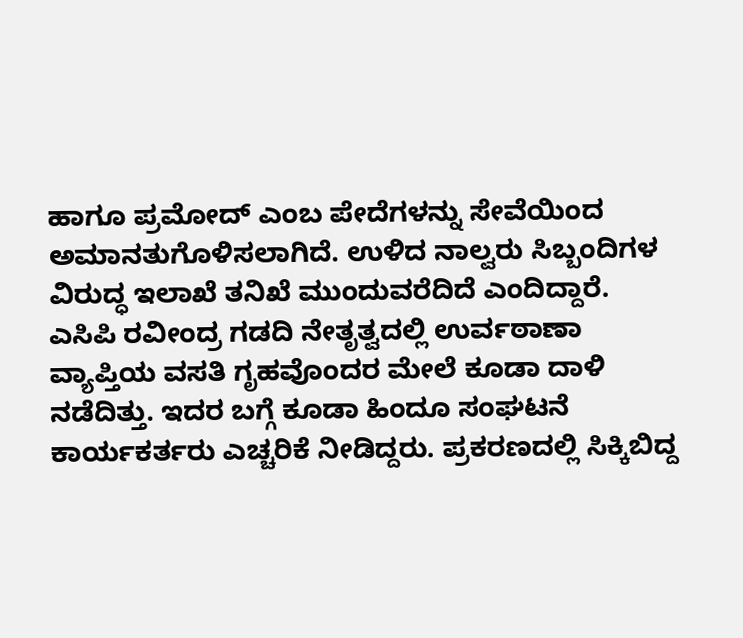ಹಾಗೂ ಪ್ರಮೋದ್ ಎಂಬ ಪೇದೆಗಳನ್ನು ಸೇವೆಯಿಂದ ಅಮಾನತುಗೊಳಿಸಲಾಗಿದೆ. ಉಳಿದ ನಾಲ್ವರು ಸಿಬ್ಬಂದಿಗಳ ವಿರುದ್ಧ ಇಲಾಖೆ ತನಿಖೆ ಮುಂದುವರೆದಿದೆ ಎಂದಿದ್ದಾರೆ.
ಎಸಿಪಿ ರವೀಂದ್ರ ಗಡದಿ ನೇತೃತ್ವದಲ್ಲಿ ಉರ್ವಠಾಣಾ ವ್ಯಾಪ್ತಿಯ ವಸತಿ ಗೃಹವೊಂದರ ಮೇಲೆ ಕೂಡಾ ದಾಳಿ ನಡೆದಿತ್ತು. ಇದರ ಬಗ್ಗೆ ಕೂಡಾ ಹಿಂದೂ ಸಂಘಟನೆ ಕಾರ್ಯಕರ್ತರು ಎಚ್ಚರಿಕೆ ನೀಡಿದ್ದರು. ಪ್ರಕರಣದಲ್ಲಿ ಸಿಕ್ಕಿಬಿದ್ದ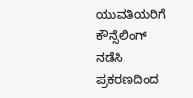ಯುವತಿಯರಿಗೆ ಕೌನ್ಸೆಲಿಂಗ್ ನಡೆಸಿ ಪ್ರಕರಣದಿಂದ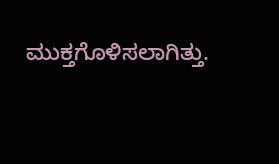ಮುಕ್ತಗೊಳಿಸಲಾಗಿತ್ತು.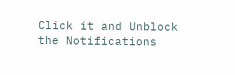Click it and Unblock the Notifications